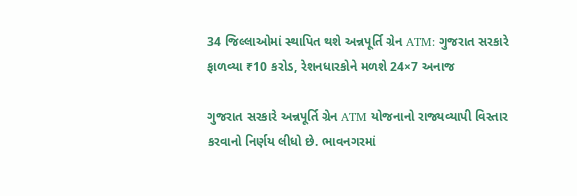34 જિલ્લાઓમાં સ્થાપિત થશે અન્નપૂર્તિ ગ્રેન ATM: ગુજરાત સરકારે ફાળવ્યા ₹10 કરોડ, રેશનધારકોને મળશે 24×7 અનાજ

ગુજરાત સરકારે અન્નપૂર્તિ ગ્રેન ATM યોજનાનો રાજ્યવ્યાપી વિસ્તાર કરવાનો નિર્ણય લીધો છે. ભાવનગરમાં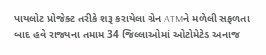પાયલોટ પ્રોજેક્ટ તરીકે શરૂ કરાયેલા ગ્રેન ATMને મળેલી સફળતા બાદ હવે રાજ્યના તમામ 34 જિલ્લાઓમાં ઓટોમેટેડ અનાજ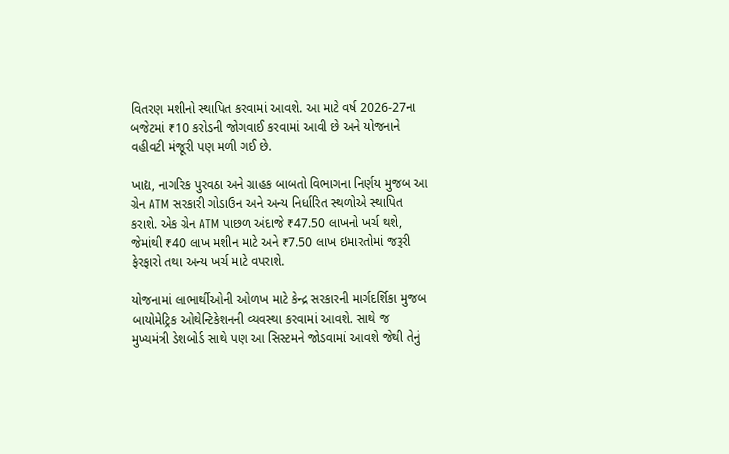વિતરણ મશીનો સ્થાપિત કરવામાં આવશે. આ માટે વર્ષ 2026-27ના બજેટમાં ₹10 કરોડની જોગવાઈ કરવામાં આવી છે અને યોજનાને વહીવટી મંજૂરી પણ મળી ગઈ છે.

ખાદ્ય, નાગરિક પુરવઠા અને ગ્રાહક બાબતો વિભાગના નિર્ણય મુજબ આ ગ્રેન ATM સરકારી ગોડાઉન અને અન્ય નિર્ધારિત સ્થળોએ સ્થાપિત કરાશે. એક ગ્રેન ATM પાછળ અંદાજે ₹47.50 લાખનો ખર્ચ થશે, જેમાંથી ₹40 લાખ મશીન માટે અને ₹7.50 લાખ ઇમારતોમાં જરૂરી ફેરફારો તથા અન્ય ખર્ચ માટે વપરાશે.

યોજનામાં લાભાર્થીઓની ઓળખ માટે કેન્દ્ર સરકારની માર્ગદર્શિકા મુજબ બાયોમેટ્રિક ઓથેન્ટિકેશનની વ્યવસ્થા કરવામાં આવશે. સાથે જ મુખ્યમંત્રી ડેશબોર્ડ સાથે પણ આ સિસ્ટમને જોડવામાં આવશે જેથી તેનું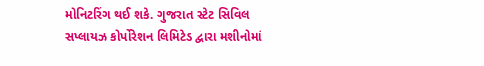મોનિટરિંગ થઈ શકે. ગુજરાત સ્ટેટ સિવિલ સપ્લાયઝ કોર્પોરેશન લિમિટેડ દ્વારા મશીનોમાં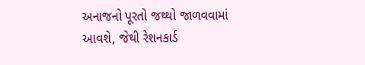અનાજનો પૂરતો જથ્થો જાળવવામાં આવશે, જેથી રેશનકાર્ડ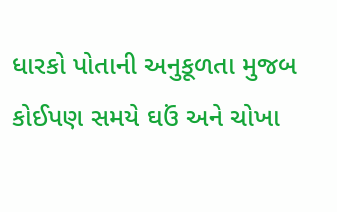ધારકો પોતાની અનુકૂળતા મુજબ કોઈપણ સમયે ઘઉં અને ચોખા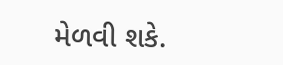મેળવી શકે.